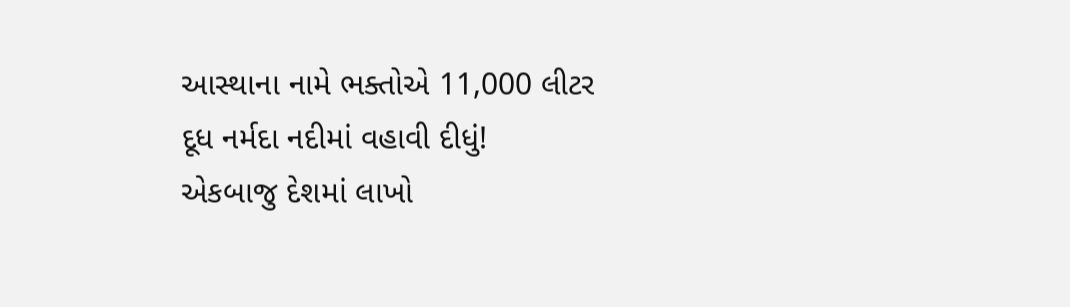આસ્થાના નામે ભક્તોએ 11,000 લીટર દૂધ નર્મદા નદીમાં વહાવી દીધું!
એકબાજુ દેશમાં લાખો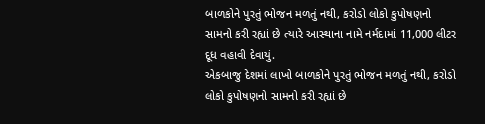બાળકોને પુરતું ભોજન મળતું નથી, કરોડો લોકો કુપોષણનો સામનો કરી રહ્યાં છે ત્યારે આસ્થાના નામે નર્મદામાં 11,000 લીટર દૂધ વહાવી દેવાયું.
એકબાજુ દેશમાં લાખો બાળકોને પુરતું ભોજન મળતું નથી, કરોડો લોકો કુપોષણનો સામનો કરી રહ્યાં છે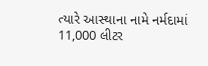ત્યારે આસ્થાના નામે નર્મદામાં 11,000 લીટર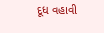દૂધ વહાવી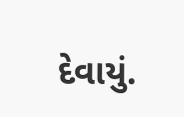દેવાયું.